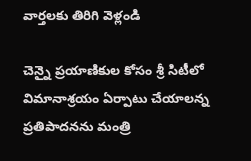వార్తలకు తిరిగి వెళ్లండి

చెన్నై ప్రయాణికుల కోసం శ్రీ సిటీలో విమానాశ్రయం ఏర్పాటు చేయాలన్న ప్రతిపాదనను మంత్రి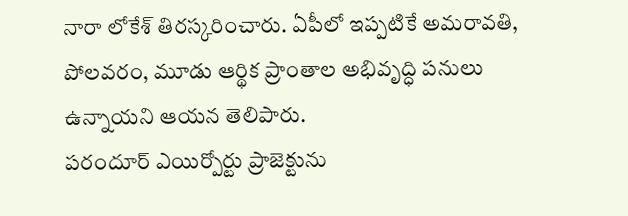నారా లోకేశ్ తిరస్కరించారు. ఏపీలో ఇప్పటికే అమరావతి, పోలవరం, మూడు ఆర్థిక ప్రాంతాల అభివృద్ధి పనులు ఉన్నాయని ఆయన తెలిపారు.
పరందూర్ ఎయిర్పోర్టు ప్రాజెక్టును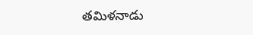తమిళనాడు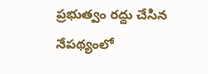ప్రభుత్వం రద్దు చేసిన నేపథ్యంలో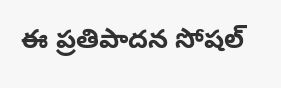ఈ ప్రతిపాదన సోషల్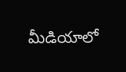మీడియాలో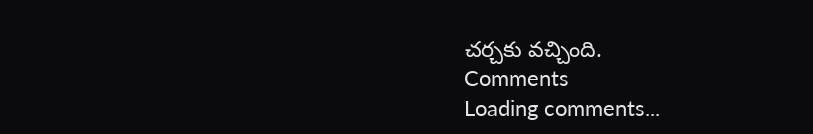చర్చకు వచ్చింది.
Comments
Loading comments...